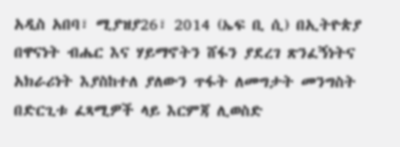አዲስ አበባ፣ ሚያዝያ26፣ 2014 (ኤፍ ቢ ሲ) በኢትዮጵያ በዋናነት ብሔር እና ሃይማኖትን ሸፋን ያደረገ ጽንፈኝነትና አክራሪነት እያስከተለ ያለውን ጥፋት ለመግታት መንግስት በድርጊቱ ፈጻሚዎች ላይ እርምጃ ሊወስድ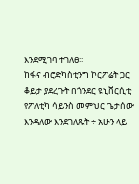እንደሚገባ ተገለፀ፡፡
ከፋና ብሮድካስቲንግ ኮርፖሬት ጋር ቆይታ ያደረጉት በጎንደር ዩኒቨርሲቲ የፖለቲካ ሳይንስ መምህር ጌታሰው እንዳለው እንደገለጹት ÷ አሁን ላይ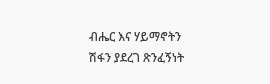ብሔር እና ሃይማኖትን ሽፋን ያደረገ ጽንፈኝነት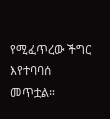የሚፈጥረው ችግር እየተባባሰ መጥቷል።